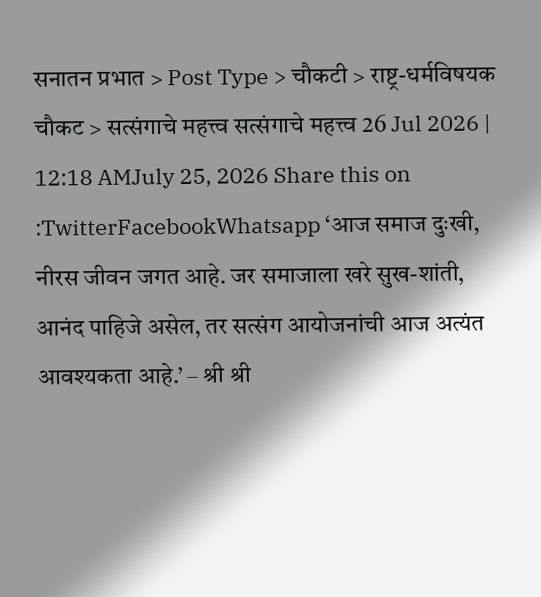सनातन प्रभात > Post Type > चौकटी > राष्ट्र-धर्मविषयक चौकट > सत्संगाचे महत्त्व सत्संगाचे महत्त्व 26 Jul 2026 | 12:18 AMJuly 25, 2026 Share this on :TwitterFacebookWhatsapp ‘आज समाज दुःखी, नीरस जीवन जगत आहे. जर समाजाला खरे सुख-शांती, आनंद पाहिजे असेल, तर सत्संग आयोजनांची आज अत्यंत आवश्यकता आहे.’ – श्री श्री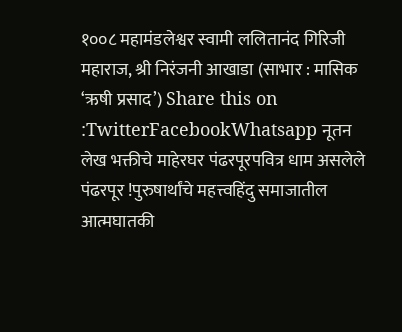१००८ महामंडलेश्वर स्वामी ललितानंद गिरिजी महाराज, श्री निरंजनी आखाडा (साभार : मासिक ‘ऋषी प्रसाद’) Share this on :TwitterFacebookWhatsapp नूतन लेख भक्तीचे माहेरघर पंढरपूरपवित्र धाम असलेले पंढरपूर !पुरुषार्थांचे महत्त्वहिंदु समाजातील आत्मघातकी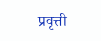प्रवृत्ती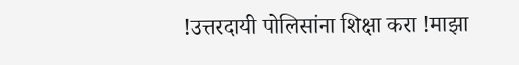!उत्तरदायी पोलिसांना शिक्षा करा !माझा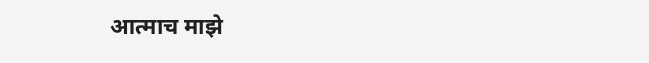आत्माच माझे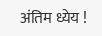अंतिम ध्येय !